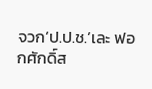จวก‘ป.ป.ช.’เละ ฟอกศักดิ์ส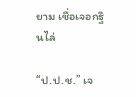ยาม เชื่อเจอกฐินไล่

“ป.ป.ช.” เจ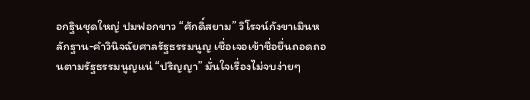อกฐินชุดใหญ่ ปมฟอกขาว “ศักดิ์สยาม” วิโรจน์กังขาเมินหลักฐาน-คำวินิจฉัยศาลรัฐธรรมนูญ เชื่อเจอเข้าชื่อยื่นถอดถอนตามรัฐธรรมนูญแน่ “ปริญญา” มั่นใจเรื่องไม่จบง่ายๆ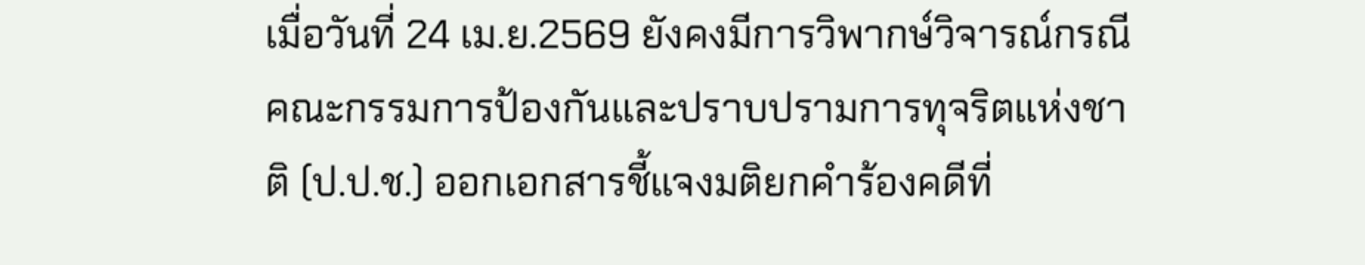เมื่อวันที่ 24 เม.ย.2569 ยังคงมีการวิพากษ์วิจารณ์กรณีคณะกรรมการป้องกันและปราบปรามการทุจริตแห่งชาติ (ป.ป.ช.) ออกเอกสารชี้แจงมติยกคำร้องคดีที่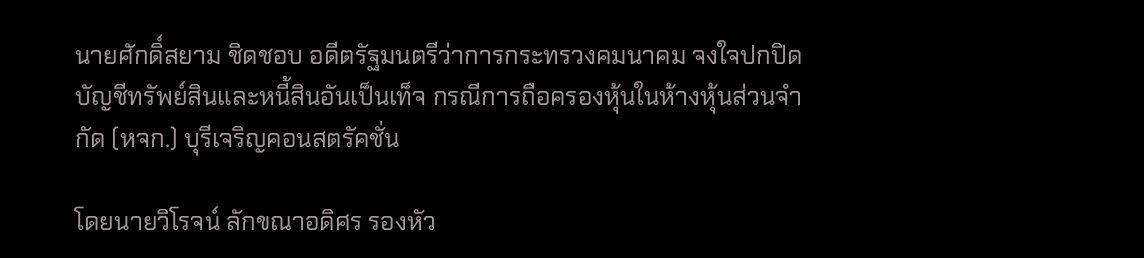นายศักดิ์สยาม ชิดชอบ อดีตรัฐมนตรีว่าการกระทรวงคมนาคม จงใจปกปิดบัญชีทรัพย์สินและหนี้สินอันเป็นเท็จ กรณีการถือครองหุ้นในห้างหุ้นส่วนจำกัด (หจก.) บุรีเจริญคอนสตรัคชั่น

โดยนายวิโรจน์ ลักขณาอดิศร รองหัว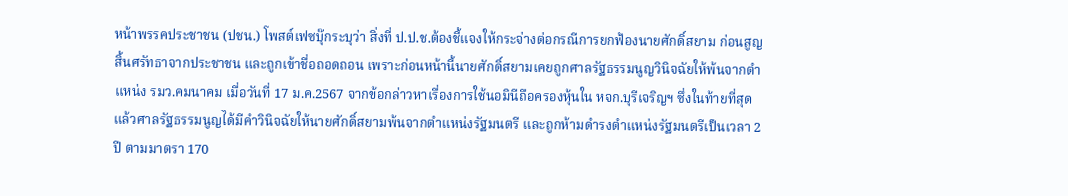หน้าพรรคประชาชน (ปชน.) โพสต์เฟซบุ๊กระบุว่า สิ่งที่ ป.ป.ช.ต้องชี้แจงให้กระจ่างต่อกรณีการยกฟ้องนายศักดิ์สยาม ก่อนสูญสิ้นศรัทธาจากประชาชน และถูกเข้าชื่อถอดถอน เพราะก่อนหน้านี้นายศักดิ์สยามเคยถูกศาลรัฐธรรมนูญวินิจฉัยให้พ้นจากตำแหน่ง รมว.คมนาคม เมื่อวันที่ 17 ม.ค.2567 จากข้อกล่าวหาเรื่องการใช้นอมินีถือครองหุ้นใน หจก.บุรีเจริญฯ ซึ่งในท้ายที่สุดแล้วศาลรัฐธรรมนูญได้มีคำวินิจฉัยให้นายศักดิ์สยามพ้นจากตำแหน่งรัฐมนตรี และถูกห้ามดำรงตำแหน่งรัฐมนตรีเป็นเวลา 2 ปี ตามมาตรา 170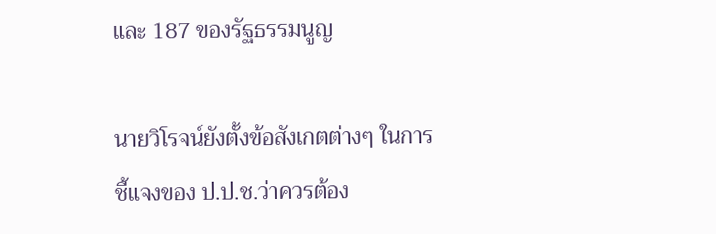และ 187 ของรัฐธรรมนูญ

นายวิโรจน์ยังตั้งข้อสังเกตต่างๆ ในการชี้แจงของ ป.ป.ช.ว่าควรต้อง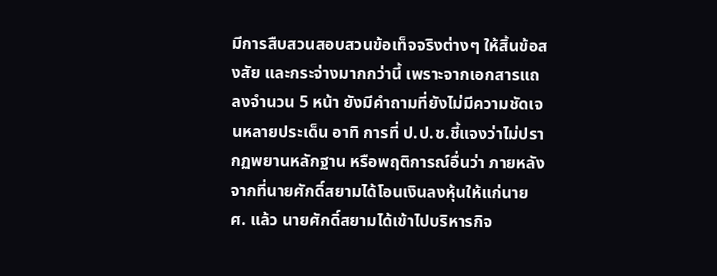มีการสืบสวนสอบสวนข้อเท็จจริงต่างๆ ให้สิ้นข้อสงสัย และกระจ่างมากกว่านี้ เพราะจากเอกสารแถลงจำนวน 5 หน้า ยังมีคำถามที่ยังไม่มีความชัดเจนหลายประเด็น อาทิ การที่ ป.ป.ช.ชี้แจงว่าไม่ปรากฏพยานหลักฐาน หรือพฤติการณ์อื่นว่า ภายหลังจากที่นายศักดิ์สยามได้โอนเงินลงหุ้นให้แก่นาย ศ. แล้ว นายศักดิ์สยามได้เข้าไปบริหารกิจ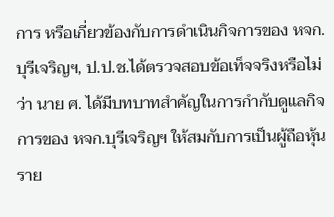การ หรือเกี่ยวข้องกับการดำเนินกิจการของ หจก.บุรีเจริญฯ, ป.ป.ช.ได้ตรวจสอบข้อเท็จจริงหรือไม่ว่า นาย ศ. ได้มีบทบาทสำคัญในการกำกับดูแลกิจการของ หจก.บุรีเจริญฯ ให้สมกับการเป็นผู้ถือหุ้นราย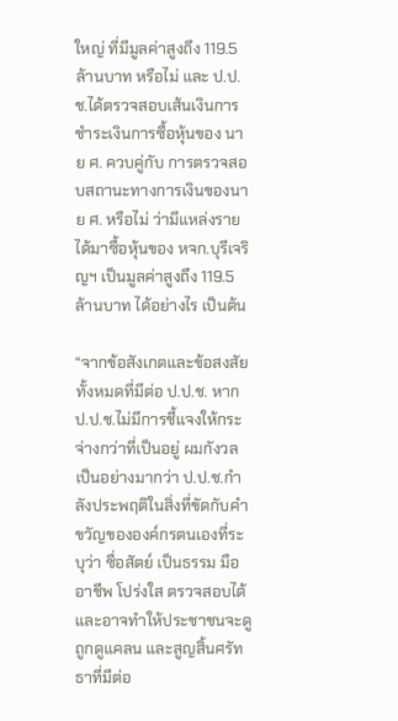ใหญ่ ที่มีมูลค่าสูงถึง 119.5 ล้านบาท หรือไม่ และ ป.ป.ช.ได้ตรวจสอบเส้นเงินการชำระเงินการซื้อหุ้นของ นาย ศ. ควบคู่กับ การตรวจสอบสถานะทางการเงินของนาย ศ. หรือไม่ ว่ามีแหล่งรายได้มาซื้อหุ้นของ หจก.บุรีเจริญฯ เป็นมูลค่าสูงถึง 119.5 ล้านบาท ได้อย่างไร เป็นต้น

“จากข้อสังเกตและข้อสงสัยทั้งหมดที่มีต่อ ป.ป.ช. หาก ป.ป.ช.ไม่มีการชี้แจงให้กระจ่างกว่าที่เป็นอยู่ ผมกังวลเป็นอย่างมากว่า ป.ป.ช.กำลังประพฤติในสิ่งที่ขัดกับคำขวัญขององค์กรตนเองที่ระบุว่า ซื่อสัตย์ เป็นธรรม มืออาชีพ โปร่งใส ตรวจสอบได้ และอาจทำให้ประชาชนจะดูถูกดูแคลน และสูญสิ้นศรัทธาที่มีต่อ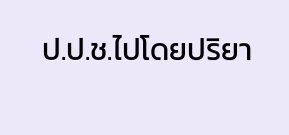ป.ป.ช.ไปโดยปริยา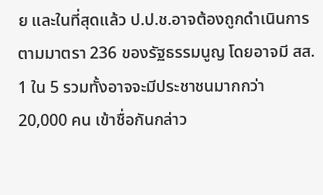ย และในที่สุดแล้ว ป.ป.ช.อาจต้องถูกดำเนินการตามมาตรา 236 ของรัฐธรรมนูญ โดยอาจมี สส. 1 ใน 5 รวมทั้งอาจจะมีประชาชนมากกว่า 20,000 คน เข้าชื่อกันกล่าว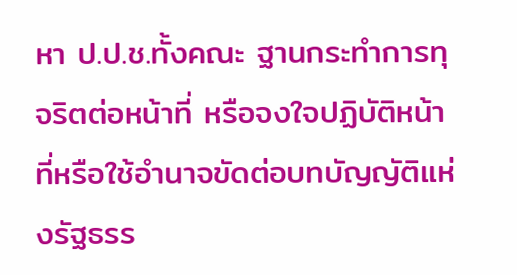หา ป.ป.ช.ทั้งคณะ ฐานกระทำการทุจริตต่อหน้าที่ หรือจงใจปฏิบัติหน้าที่หรือใช้อํานาจขัดต่อบทบัญญัติแห่งรัฐธรร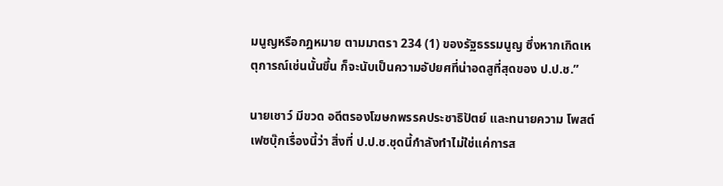มนูญหรือกฎหมาย ตามมาตรา 234 (1) ของรัฐธรรมนูญ ซึ่งหากเกิดเหตุการณ์เช่นนั้นขึ้น ก็จะนับเป็นความอัปยศที่น่าอดสูที่สุดของ ป.ป.ช.”

นายเชาว์ มีขวด อดีตรองโฆษกพรรคประชาธิปัตย์ และทนายความ โพสต์เฟซบุ๊กเรื่องนี้ว่า สิ่งที่ ป.ป.ช.ชุดนี้กำลังทำไม่ใช่แค่การส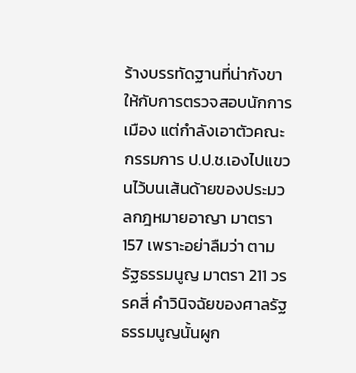ร้างบรรทัดฐานที่น่ากังขาให้กับการตรวจสอบนักการเมือง แต่กำลังเอาตัวคณะกรรมการ ป.ป.ช.เองไปแขวนไว้บนเส้นด้ายของประมวลกฎหมายอาญา มาตรา 157 เพราะอย่าลืมว่า ตามรัฐธรรมนูญ มาตรา 211 วรรคสี่ คำวินิจฉัยของศาลรัฐธรรมนูญนั้นผูก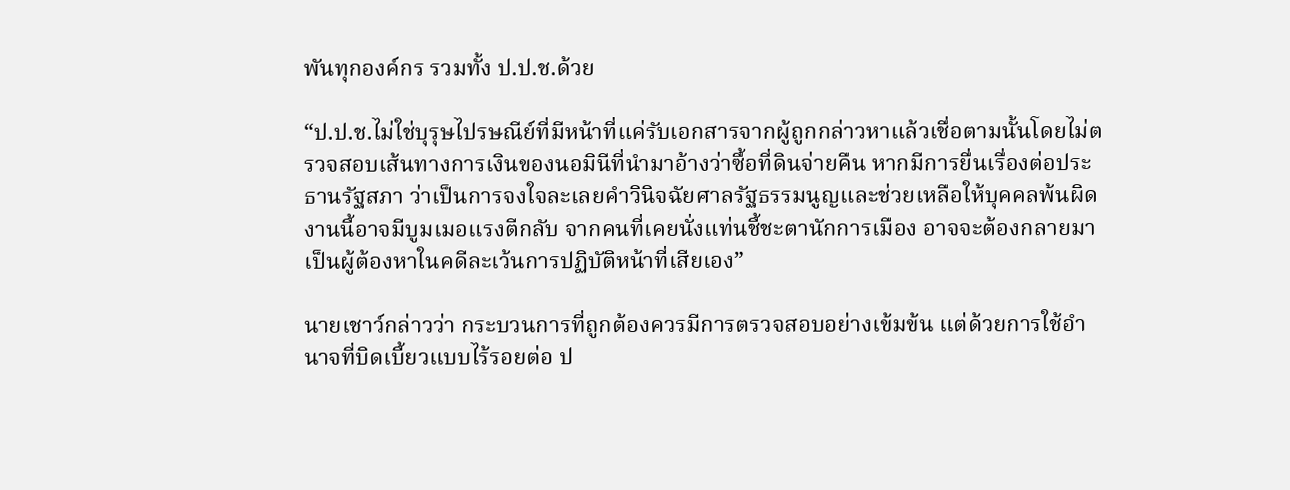พันทุกองค์กร รวมทั้ง ป.ป.ช.ด้วย

“ป.ป.ช.ไม่ใช่บุรุษไปรษณีย์ที่มีหน้าที่แค่รับเอกสารจากผู้ถูกกล่าวหาแล้วเชื่อตามนั้นโดยไม่ตรวจสอบเส้นทางการเงินของนอมินีที่นำมาอ้างว่าซื้อที่ดินจ่ายคืน หากมีการยื่นเรื่องต่อประธานรัฐสภา ว่าเป็นการจงใจละเลยคำวินิจฉัยศาลรัฐธรรมนูญและช่วยเหลือให้บุคคลพ้นผิด งานนี้อาจมีบูมเมอแรงตีกลับ จากคนที่เคยนั่งแท่นชี้ชะตานักการเมือง อาจจะต้องกลายมาเป็นผู้ต้องหาในคดีละเว้นการปฏิบัติหน้าที่เสียเอง”

นายเชาว์กล่าวว่า กระบวนการที่ถูกต้องควรมีการตรวจสอบอย่างเข้มข้น แต่ด้วยการใช้อำนาจที่บิดเบี้ยวแบบไร้รอยต่อ ป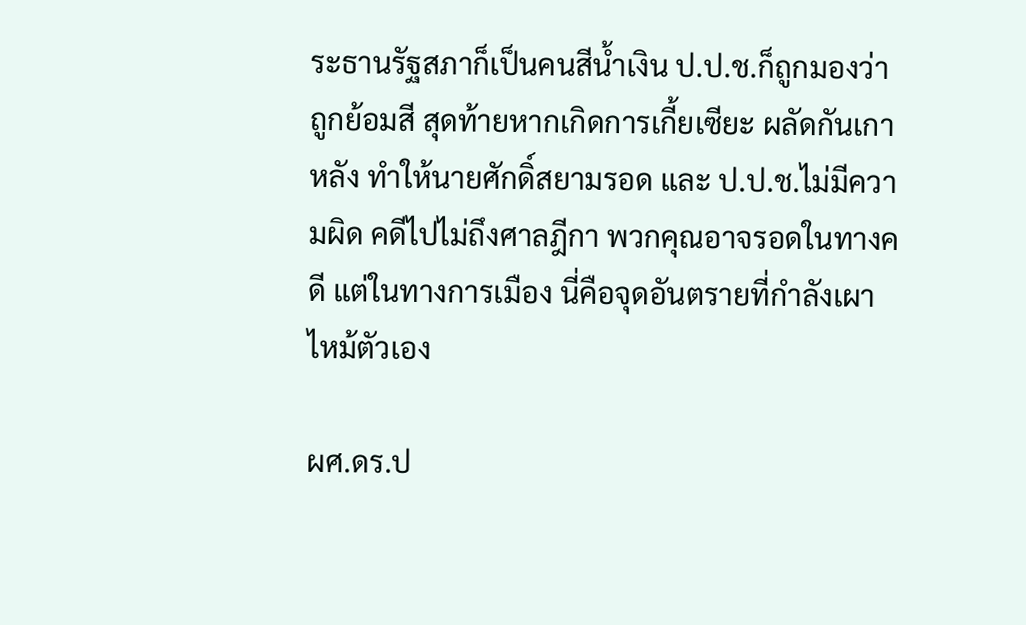ระธานรัฐสภาก็เป็นคนสีน้ำเงิน ป.ป.ช.ก็ถูกมองว่าถูกย้อมสี สุดท้ายหากเกิดการเกี้ยเซียะ ผลัดกันเกาหลัง ทำให้นายศักดิ์สยามรอด และ ป.ป.ช.ไม่มีความผิด คดีไปไม่ถึงศาลฎีกา พวกคุณอาจรอดในทางคดี แต่ในทางการเมือง นี่คือจุดอันตรายที่กำลังเผาไหม้ตัวเอง

ผศ.ดร.ป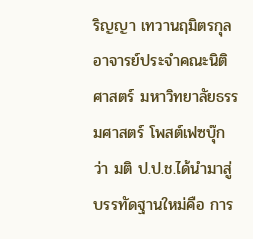ริญญา เทวานฤมิตรกุล อาจารย์ประจำคณะนิติศาสตร์ มหาวิทยาลัยธรรมศาสตร์ โพสต์เฟซบุ๊กว่า มติ ป.ป.ช.ได้นำมาสู่บรรทัดฐานใหม่คือ การ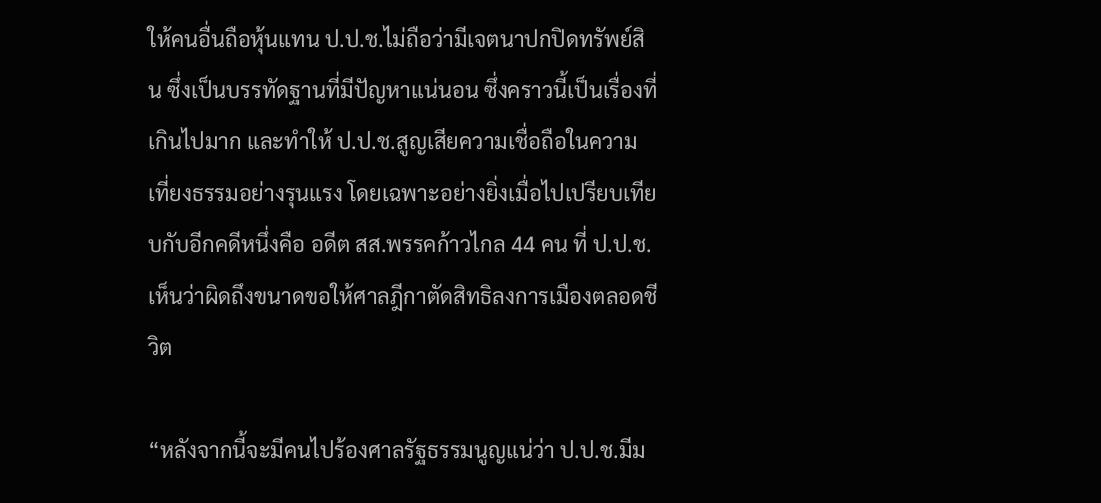ให้คนอื่นถือหุ้นแทน ป.ป.ช.ไม่ถือว่ามีเจตนาปกปิดทรัพย์สิน ซึ่งเป็นบรรทัดฐานที่มีปัญหาแน่นอน ซึ่งคราวนี้เป็นเรื่องที่เกินไปมาก และทำให้ ป.ป.ช.สูญเสียความเชื่อถือในความเที่ยงธรรมอย่างรุนแรง โดยเฉพาะอย่างยิ่งเมื่อไปเปรียบเทียบกับอีกคดีหนึ่งคือ อดีต สส.พรรคก้าวไกล 44 คน ที่ ป.ป.ช.เห็นว่าผิดถึงขนาดขอให้ศาลฎีกาตัดสิทธิลงการเมืองตลอดชีวิต

“หลังจากนี้จะมีคนไปร้องศาลรัฐธรรมนูญแน่ว่า ป.ป.ช.มีม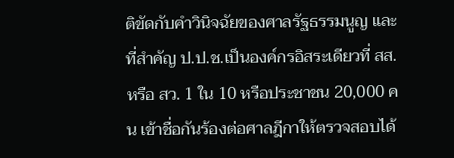ติขัดกับคำวินิจฉัยของศาลรัฐธรรมนูญ และที่สำคัญ ป.ป.ช.เป็นองค์กรอิสระเดียวที่ สส.หรือ สว. 1 ใน 10 หรือประชาชน 20,000 คน เข้าชื่อกันร้องต่อศาลฎีกาให้ตรวจสอบได้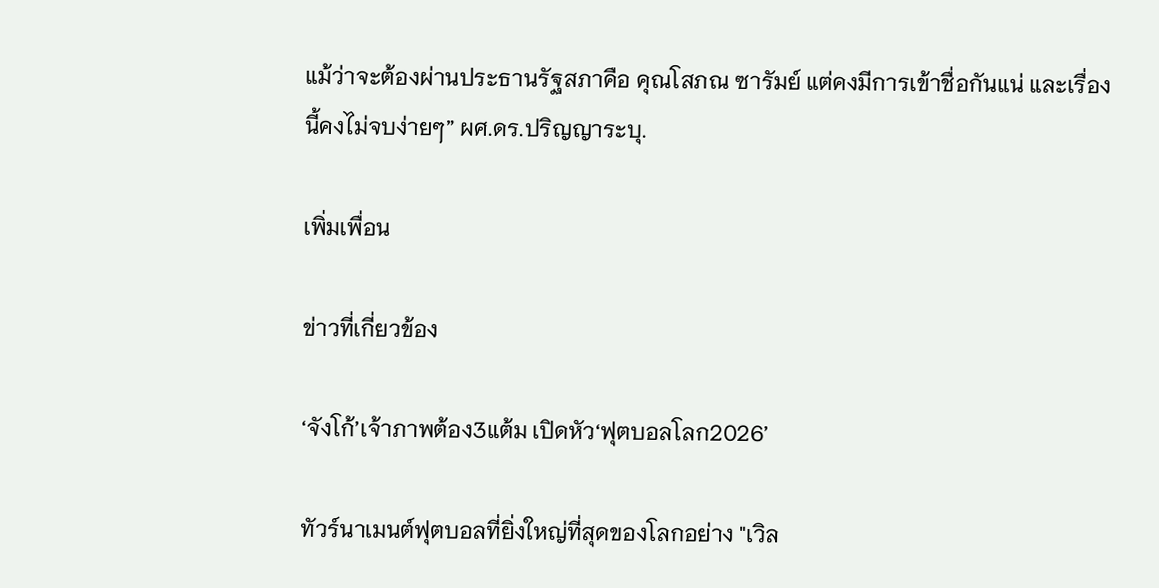แม้ว่าจะต้องผ่านประธานรัฐสภาคือ คุณโสภณ ซารัมย์ แต่คงมีการเข้าชื่อกันแน่ และเรื่องนี้คงไม่จบง่ายๆ” ผศ.ดร.ปริญญาระบุ.

เพิ่มเพื่อน

ข่าวที่เกี่ยวข้อง

‘จังโก้’เจ้าภาพต้อง3แต้ม เปิดหัว‘ฟุตบอลโลก2026’

ทัวร์นาเมนต์ฟุตบอลที่ยิ่งใหญ่ที่สุดของโลกอย่าง "เวิล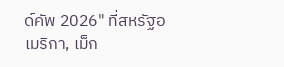ด์คัพ 2026" ที่สหรัฐอเมริกา, เม็ก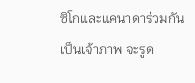ซิโกและแคนาดาร่วมกันเป็นเจ้าภาพ จะรูด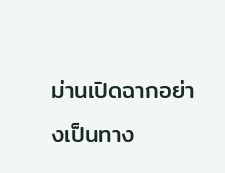ม่านเปิดฉากอย่างเป็นทาง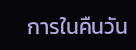การในคืนวัน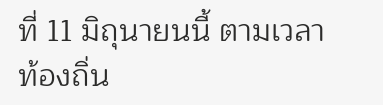ที่ 11 มิถุนายนนี้ ตามเวลาท้องถิ่น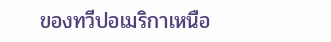ของทวีปอเมริกาเหนือ